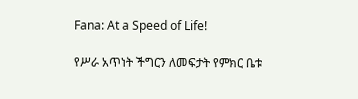Fana: At a Speed of Life!

የሥራ አጥነት ችግርን ለመፍታት የምክር ቤቱ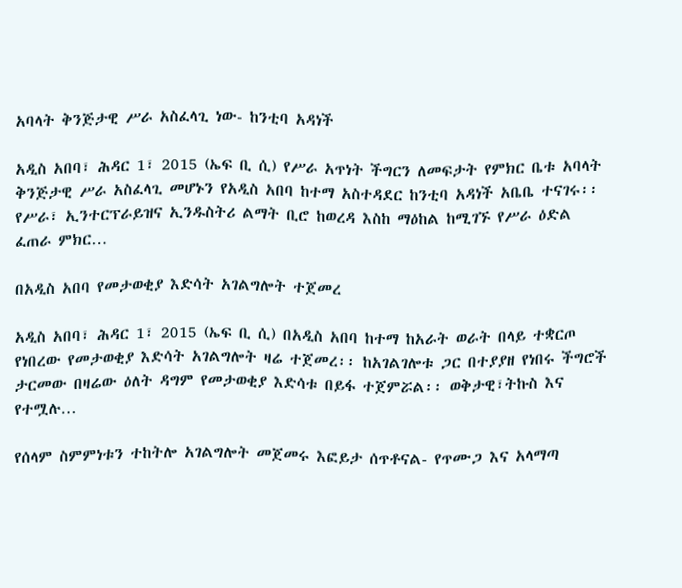አባላት ቅንጅታዊ ሥራ አስፈላጊ ነው- ከንቲባ አዳነች

አዲስ አበባ፣ ሕዳር 1፣ 2015 (ኤፍ ቢ ሲ) የሥራ አጥነት ችግርን ለመፍታት የምክር ቤቱ አባላት ቅንጅታዊ ሥራ አስፈላጊ መሆኑን የአዲስ አበባ ከተማ አስተዳደር ከንቲባ አዳነች አቤቤ ተናገሩ፡፡ የሥራ፣ ኢንተርፕራይዝና ኢንዱስትሪ ልማት ቢሮ ከወረዳ እስከ ማዕከል ከሚገኙ የሥራ ዕድል ፈጠራ ምክር…

በአዲስ አበባ የመታወቂያ እድሳት አገልግሎት ተጀመረ

አዲስ አበባ፣ ሕዳር 1፣ 2015 (ኤፍ ቢ ሲ) በአዲስ አበባ ከተማ ከአራት ወራት በላይ ተቋርጦ የነበረው የመታወቂያ እድሳት አገልግሎት ዛሬ ተጀመረ፡፡ ከአገልገሎቱ ጋር በተያያዘ የነበሩ ችግሮች ታርመው በዛሬው ዕለት ዳግም የመታወቂያ እድሳቱ በይፋ ተጀምሯል፡፡ ወቅታዊ፣ትኩስ እና የተሟሉ…

የሰላም ስምምነቱን ተከትሎ አገልግሎት መጀመሩ እፎይታ ሰጥቶናል- የጥሙጋ እና አላማጣ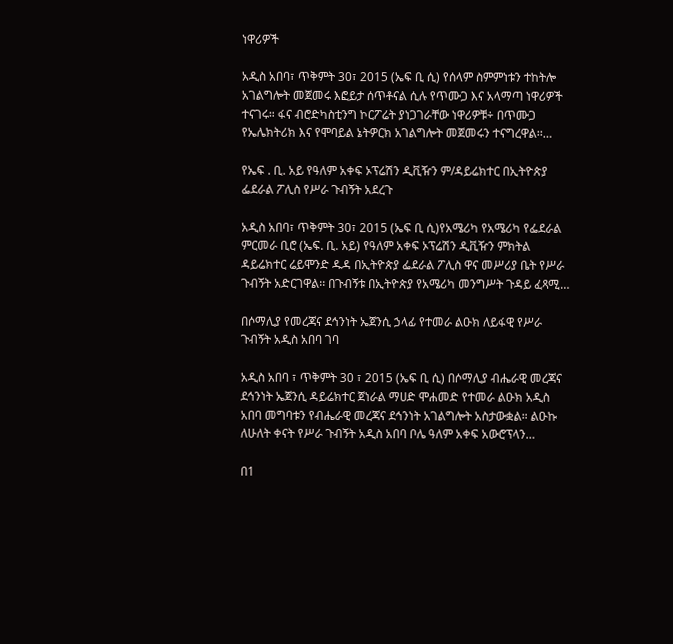ነዋሪዎች

አዲስ አበባ፣ ጥቅምት 30፣ 2015 (ኤፍ ቢ ሲ) የሰላም ስምምነቱን ተከትሎ አገልግሎት መጀመሩ እፎይታ ሰጥቶናል ሲሉ የጥሙጋ እና አላማጣ ነዋሪዎች ተናገሩ። ፋና ብሮድካስቲንግ ኮርፖሬት ያነጋገራቸው ነዋሪዎቹ÷ በጥሙጋ የኤሌክትሪክ እና የሞባይል ኔትዎርክ አገልግሎት መጀመሩን ተናግረዋል፡፡…

የኤፍ . ቢ. አይ የዓለም አቀፍ ኦፕሬሽን ዲቪዥን ም/ዳይሬክተር በኢትዮጵያ ፌደራል ፖሊስ የሥራ ጉብኝት አደረጉ

አዲስ አበባ፣ ጥቅምት 30፣ 2015 (ኤፍ ቢ ሲ)የአሜሪካ የአሜሪካ የፌደራል ምርመራ ቢሮ (ኤፍ. ቢ. አይ) የዓለም አቀፍ ኦፕሬሽን ዲቪዥን ምክትል ዳይሬክተር ሬይሞንድ ዱዳ በኢትዮጵያ ፌደራል ፖሊስ ዋና መሥሪያ ቤት የሥራ ጉብኝት አድርገዋል፡፡ በጉብኝቱ በኢትዮጵያ የአሜሪካ መንግሥት ጉዳይ ፈጻሚ…

በሶማሊያ የመረጃና ደኅንነት ኤጀንሲ ኃላፊ የተመራ ልዑክ ለይፋዊ የሥራ ጉብኝት አዲስ አበባ ገባ

አዲስ አበባ ፣ ጥቅምት 30 ፣ 2015 (ኤፍ ቢ ሲ) በሶማሊያ ብሔራዊ መረጃና ደኅንነት ኤጀንሲ ዳይሬክተር ጀነራል ማሀድ ሞሐመድ የተመራ ልዑክ አዲስ አበባ መግባቱን የብሔራዊ መረጃና ደኅንነት አገልግሎት አስታውቋል። ልዑኩ ለሁለት ቀናት የሥራ ጉብኝት አዲስ አበባ ቦሌ ዓለም አቀፍ አውሮፕላን…

በ1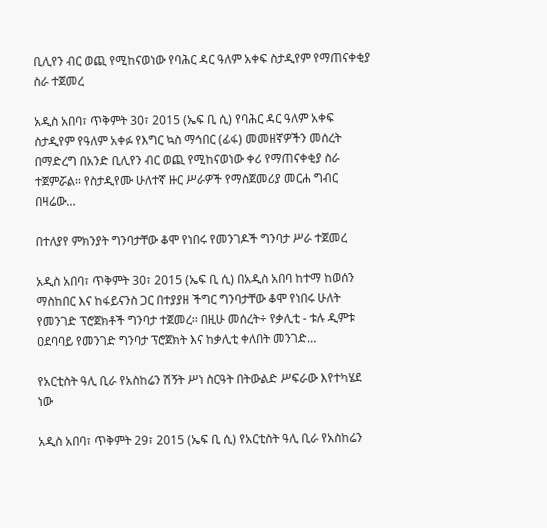ቢሊየን ብር ወጪ የሚከናወነው የባሕር ዳር ዓለም አቀፍ ስታዲየም የማጠናቀቂያ ስራ ተጀመረ

አዲስ አበባ፣ ጥቅምት 30፣ 2015 (ኤፍ ቢ ሲ) የባሕር ዳር ዓለም አቀፍ ስታዲየም የዓለም አቀፉ የእግር ኳስ ማኅበር (ፊፋ) መመዘኛዎችን መሰረት በማድረግ በአንድ ቢሊየን ብር ወጪ የሚከናወነው ቀሪ የማጠናቀቂያ ስራ ተጀምሯል፡፡ የስታዲየሙ ሁለተኛ ዙር ሥራዎች የማስጀመሪያ መርሐ ግብር በዛሬው…

በተለያየ ምክንያት ግንባታቸው ቆሞ የነበሩ የመንገዶች ግንባታ ሥራ ተጀመረ

አዲስ አበባ፣ ጥቅምት 30፣ 2015 (ኤፍ ቢ ሲ) በአዲስ አበባ ከተማ ከወሰን ማስከበር እና ከፋይናንስ ጋር በተያያዘ ችግር ግንባታቸው ቆሞ የነበሩ ሁለት የመንገድ ፕሮጀክቶች ግንባታ ተጀመረ፡፡ በዚሁ መሰረት÷ የቃሊቲ - ቱሉ ዲምቱ ዐደባባይ የመንገድ ግንባታ ፕሮጀክት እና ከቃሊቲ ቀለበት መንገድ…

የአርቲስት ዓሊ ቢራ የአስከሬን ሽኝት ሥነ ስርዓት በትውልድ ሥፍራው እየተካሄደ ነው

አዲስ አበባ፣ ጥቅምት 29፣ 2015 (ኤፍ ቢ ሲ) የአርቲስት ዓሊ ቢራ የአስከሬን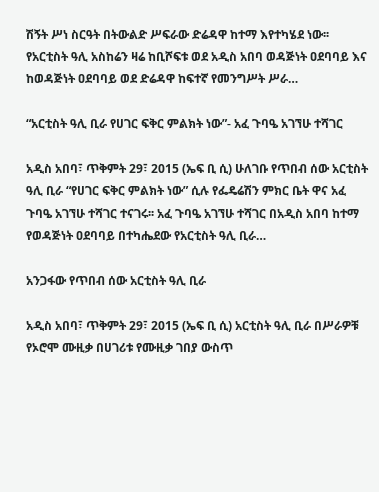ሽኝት ሥነ ስርዓት በትውልድ ሥፍራው ድሬዳዋ ከተማ እየተካሄደ ነው፡፡ የአርቲስት ዓሊ አስከሬን ዛሬ ከቢሾፍቱ ወደ አዲስ አበባ ወዳጅነት ዐደባባይ እና ከወዳጅነት ዐደባባይ ወደ ድሬዳዋ ከፍተኛ የመንግሥት ሥራ…

“አርቲስት ዓሊ ቢራ የሀገር ፍቅር ምልክት ነው”- አፈ ጉባዔ አገኘሁ ተሻገር

አዲስ አበባ፣ ጥቅምት 29፣ 2015 (ኤፍ ቢ ሲ) ሁለገቡ የጥበብ ሰው አርቲስት ዓሊ ቢራ “የሀገር ፍቅር ምልክት ነው” ሲሉ የፌዴሬሽን ምክር ቤት ዋና አፈ ጉባዔ አገኘሁ ተሻገር ተናገሩ፡፡ አፈ ጉባዔ አገኘሁ ተሻገር በአዲስ አበባ ከተማ የወዳጅነት ዐደባባይ በተካሔደው የአርቲስት ዓሊ ቢራ…

አንጋፋው የጥበብ ሰው አርቲስት ዓሊ ቢራ

አዲስ አበባ፣ ጥቅምት 29፣ 2015 (ኤፍ ቢ ሲ) አርቲስት ዓሊ ቢራ በሥራዎቹ የኦሮሞ ሙዚቃ በሀገሪቱ የሙዚቃ ገበያ ውስጥ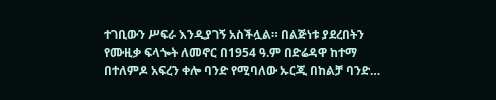ተገቢውን ሥፍራ እንዲያገኝ አስችሏል። በልጅነቱ ያደረበትን የሙዚቃ ፍላጐት ለመኖር በ1954 ዓ.ም በድሬዳዋ ከተማ በተለምዶ አፍረን ቀሎ ባንድ የሚባለው ኡርጂ በከልቻ ባንድ…